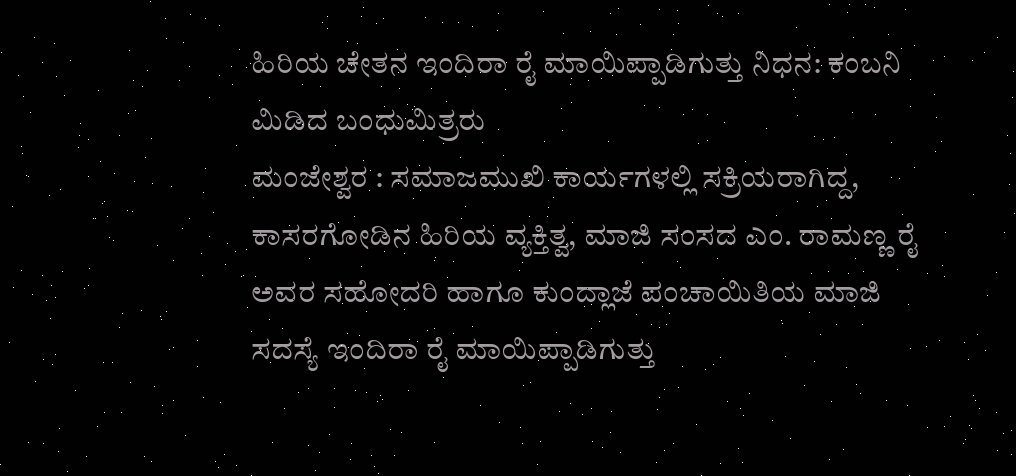ಹಿರಿಯ ಚೇತನ ಇಂದಿರಾ ರೈ ಮಾಯಿಪ್ಪಾಡಿಗುತ್ತು ನಿಧನ: ಕಂಬನಿ ಮಿಡಿದ ಬಂಧುಮಿತ್ರರು
ಮಂಜೇಶ್ವರ : ಸಮಾಜಮುಖಿ ಕಾರ್ಯಗಳಲ್ಲಿ ಸಕ್ರಿಯರಾಗಿದ್ದ, ಕಾಸರಗೋಡಿನ ಹಿರಿಯ ವ್ಯಕ್ತಿತ್ವ, ಮಾಜಿ ಸಂಸದ ಎಂ. ರಾಮಣ್ಣ ರೈ ಅವರ ಸಹೋದರಿ ಹಾಗೂ ಕುಂದ್ಲಾಜೆ ಪಂಚಾಯಿತಿಯ ಮಾಜಿ ಸದಸ್ಯೆ ಇಂದಿರಾ ರೈ ಮಾಯಿಪ್ಪಾಡಿಗುತ್ತು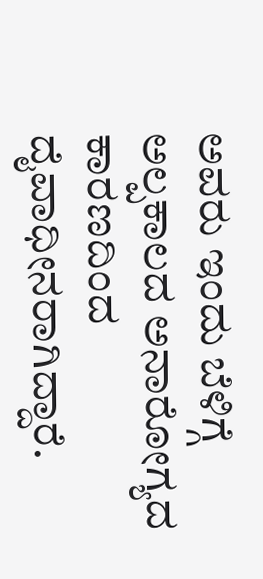ಅವರು ಇಂದು ಬೆಳಿಗ್ಗೆ ಅಲ್ಪಕಾಲದ ಅನಾರೋಗ್ಯದ ಕಾರಣದಿಂದ ದೈವಾಧೀನರಾಗಿದ್ದಾರೆ.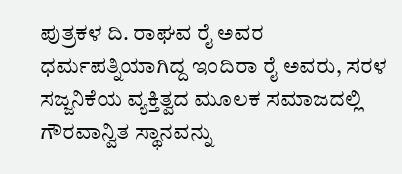ಪುತ್ರಕಳ ದಿ. ರಾಘವ ರೈ ಅವರ ಧರ್ಮಪತ್ನಿಯಾಗಿದ್ದ ಇಂದಿರಾ ರೈ ಅವರು, ಸರಳ ಸಜ್ಜನಿಕೆಯ ವ್ಯಕ್ತಿತ್ವದ ಮೂಲಕ ಸಮಾಜದಲ್ಲಿ ಗೌರವಾನ್ವಿತ ಸ್ಥಾನವನ್ನು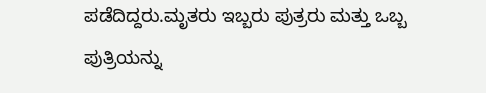ಪಡೆದಿದ್ದರು.ಮೃತರು ಇಬ್ಬರು ಪುತ್ರರು ಮತ್ತು ಒಬ್ಬ ಪುತ್ರಿಯನ್ನು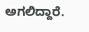ಅಗಲಿದ್ದಾರೆ.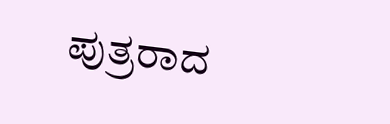ಪುತ್ರರಾದ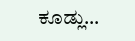ಕೂಡ್ಲು…